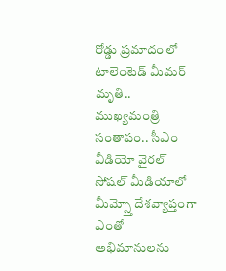రోడ్డు ప్రమాదంలో టాలెంటెడ్ మీమర్ మృతి.. ముఖ్యమంత్రి సంతాపం.. సీఎం వీడియో వైరల్
సోషల్ మీడియాలో మీమ్స్తో దేశవ్యాప్తంగా ఎంతో అభిమానులను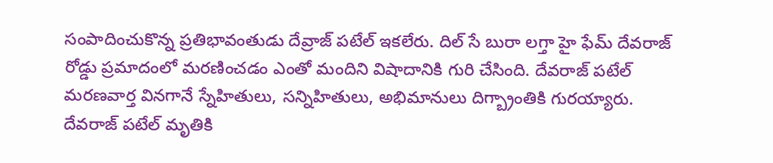సంపాదించుకొన్న ప్రతిభావంతుడు దేవ్రాజ్ పటేల్ ఇకలేరు. దిల్ సే బురా లగ్తా హై ఫేమ్ దేవరాజ్ రోడ్డు ప్రమాదంలో మరణించడం ఎంతో మందిని విషాదానికి గురి చేసింది. దేవరాజ్ పటేల్ మరణవార్త వినగానే స్నేహితులు, సన్నిహితులు, అభిమానులు దిగ్బ్రాంతికి గురయ్యారు. దేవరాజ్ పటేల్ మృతికి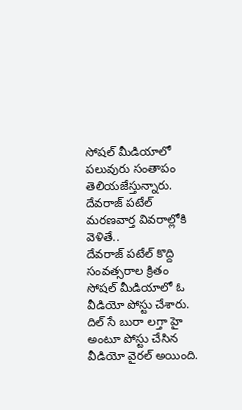సోషల్ మీడియాలో పలువురు సంతాపం తెలియజేస్తున్నారు. దేవరాజ్ పటేల్ మరణవార్త వివరాల్లోకి వెళితే..
దేవరాజ్ పటేల్ కొద్ది సంవత్సరాల క్రితం సోషల్ మీడియాలో ఓ వీడియో పోస్టు చేశారు. దిల్ సే బురా లగ్తా హై అంటూ పోస్టు చేసిన వీడియో వైరల్ అయింది.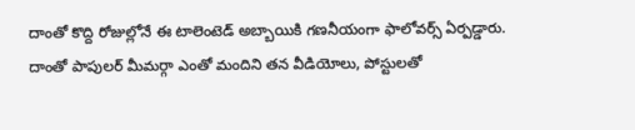దాంతో కొద్ది రోజుల్లోనే ఈ టాలెంటెడ్ అబ్బాయికి గణనీయంగా ఫాలోవర్స్ ఏర్పడ్డారు. దాంతో పాపులర్ మీమర్గా ఎంతో మందిని తన వీడియోలు, పోస్టులతో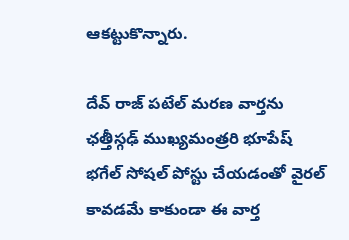ఆకట్టుకొన్నారు.

దేవ్ రాజ్ పటేల్ మరణ వార్తను ఛత్తీస్గఢ్ ముఖ్యమంత్రరి భూపేష్ భగేల్ సోషల్ పోస్టు చేయడంతో వైరల్ కావడమే కాకుండా ఈ వార్త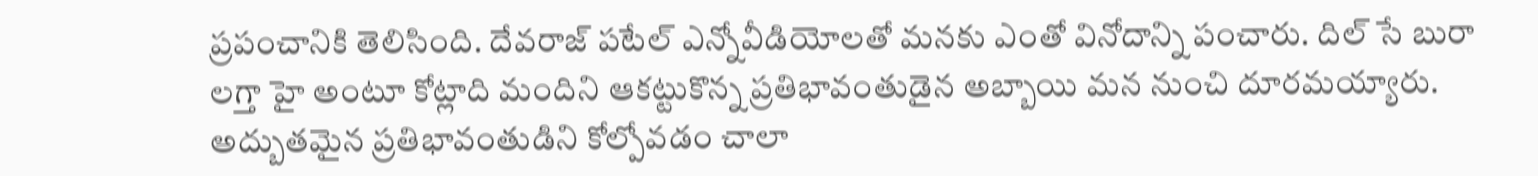ప్రపంచానికి తెలిసింది. దేవరాజ్ పటేల్ ఎన్నోవీడియోలతో మనకు ఎంతో వినోదాన్ని పంచారు. దిల్ సే బురా లగ్తా హై అంటూ కోట్లాది మందిని ఆకట్టుకొన్న ప్రతిభావంతుడైన అబ్బాయి మన నుంచి దూరమయ్యారు. అద్బుతమైన ప్రతిభావంతుడిని కోల్పోవడం చాలా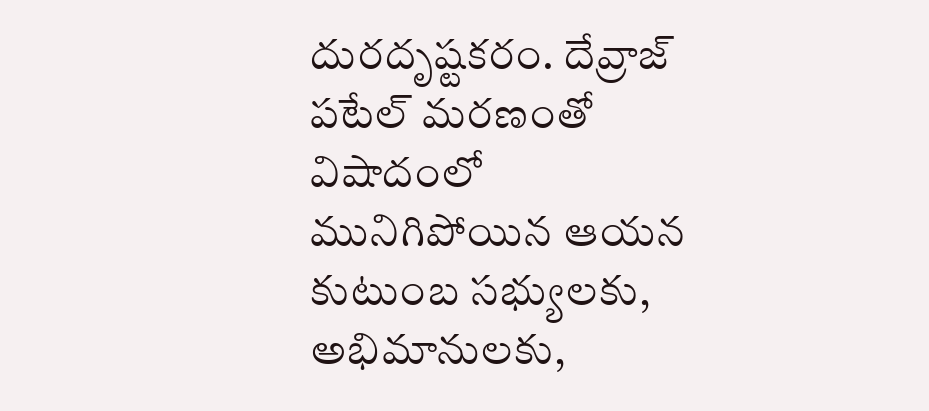దురదృష్టకరం. దేవ్రాజ్ పటేల్ మరణంతో విషాదంలో మునిగిపోయిన ఆయన కుటుంబ సభ్యులకు, అభిమానులకు,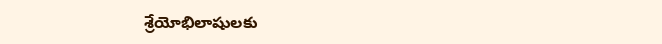శ్రేయోభిలాషులకు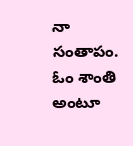నా సంతాపం. ఓం శాంతి అంటూ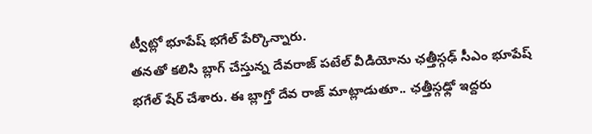ట్వీట్లో భూపేష్ భగేల్ పేర్కొన్నారు.
తనతో కలిసి బ్లాగ్ చేస్తున్న దేవరాజ్ పటేల్ వీడియోను ఛత్తీస్గఢ్ సీఎం భూపేష్ భగేల్ షేర్ చేశారు. ఈ బ్లాగ్తో దేవ రాజ్ మాట్లాడుతూ.. ఛత్తీస్గఢ్లో ఇద్దరు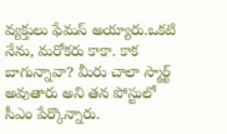వ్యక్తులు ఫేమస్ అయ్యారు.ఒకటి నేను, మరోకరు కాకా. కాక బాగున్నావా? మీరు చాలా స్మార్ట్ అవుతారు అని తన పోస్టులో సీఎం పేర్కొన్నారు.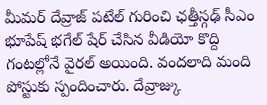మీమర్ దేవ్రాజ్ పటేల్ గురించి ఛత్తీస్గఢ్ సీఎం భూపేష్ భగేల్ షేర్ చేసిన వీడియో కొద్ది గంటల్లోనే వైరల్ అయింది. వందలాది మంది పోస్టుకు స్పందించారు. దేవ్రాజ్కు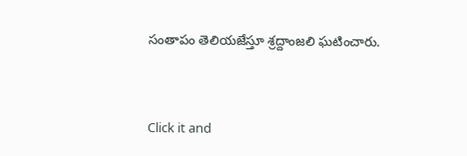సంతాపం తెలియజేస్తూ శ్రద్దాంజలి ఘటించారు.


Click it and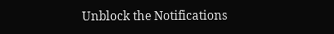Unblock the Notifications